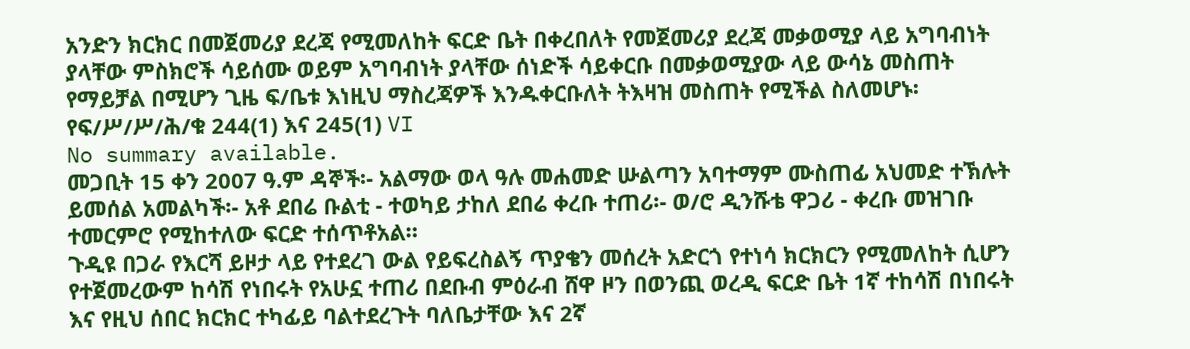አንድን ክርክር በመጀመሪያ ደረጃ የሚመለከት ፍርድ ቤት በቀረበለት የመጀመሪያ ደረጃ መቃወሚያ ላይ አግባብነት ያላቸው ምስክሮች ሳይሰሙ ወይም አግባብነት ያላቸው ሰነድች ሳይቀርቡ በመቃወሚያው ላይ ውሳኔ መስጠት የማይቻል በሚሆን ጊዜ ፍ/ቤቱ እነዚህ ማስረጃዎች እንዱቀርቡለት ትእዛዝ መስጠት የሚችል ስለመሆኑ፡የፍ/ሥ/ሥ/ሕ/ቁ 244(1) እና 245(1) VI
No summary available.
መጋቢት 15 ቀን 2007 ዓ.ም ዳኞች፡- አልማው ወላ ዓሉ መሐመድ ሡልጣን አባተማም ሙስጠፊ አህመድ ተኽሉት ይመሰል አመልካች፡- አቶ ደበሬ ቡልቲ - ተወካይ ታከለ ደበሬ ቀረቡ ተጠሪ፡- ወ/ሮ ዲንሹቴ ዋጋሪ - ቀረቡ መዝገቡ ተመርምሮ የሚከተለው ፍርድ ተሰጥቶአል።
ጉዲዩ በጋራ የእርሻ ይዞታ ላይ የተደረገ ውል የይፍረስልኝ ጥያቄን መሰረት አድርጎ የተነሳ ክርክርን የሚመለከት ሲሆን የተጀመረውም ከሳሽ የነበሩት የአሁኗ ተጠሪ በደቡብ ምዕራብ ሸዋ ዞን በወንጪ ወረዲ ፍርድ ቤት 1ኛ ተከሳሽ በነበሩት እና የዚህ ሰበር ክርክር ተካፊይ ባልተደረጉት ባለቤታቸው እና 2ኛ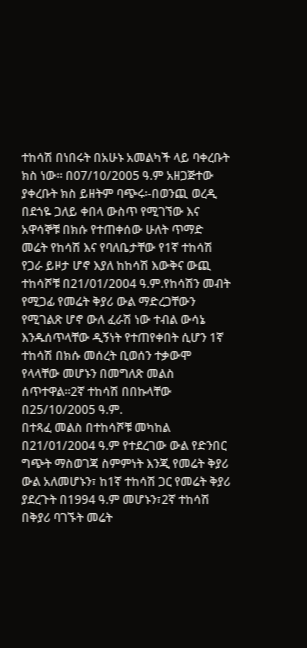ተከሳሽ በነበሩት በአሁኑ አመልካች ላይ ባቀረቡት ክስ ነው። በ07/10/2005 ዓ.ም አዘጋጅተው ያቀረቡት ክስ ይዘትም ባጭሩ፡-በወንጪ ወረዲ በደጎዬ ጋለይ ቀበላ ውስጥ የሚገኘው እና አዋሳኞቹ በክሱ የተጠቀሰው ሁለት ጥማድ መሬት የከሳሽ እና የባለቤታቸው የ1ኛ ተከሳሽ የጋራ ይዞታ ሆኖ እያለ ከከሳሽ እውቅና ውጪ ተከሳሾቹ በ21/01/2004 ዓ.ም.የከሳሽን መብት የሚጋፊ የመሬት ቅያሪ ውል ማድረጋቸውን የሚገልጽ ሆኖ ውለ ፈራሽ ነው ተብል ውሳኔ እንዱሰጥላቸው ዲኝነት የተጠየቀበት ሲሆን 1ኛ ተከሳሽ በክሱ መሰረት ቢወሰን ተቃውሞ የላላቸው መሆኑን በመግለጽ መልስ ሰጥተዋል።2ኛ ተከሳሽ በበኩላቸው በ25/10/2005 ዓ.ም.
በተጻፈ መልስ በተከሳሾቹ መካከል በ21/01/2004 ዓ.ም የተደረገው ውል የድንበር ግጭት ማስወገጃ ስምምነት እንጂ የመሬት ቅያሪ ውል አለመሆኑን፣ ከ1ኛ ተከሳሽ ጋር የመሬት ቅያሪ ያደረጉት በ1994 ዓ.ም መሆኑን፣2ኛ ተከሳሽ በቅያሪ ባገኙት መሬት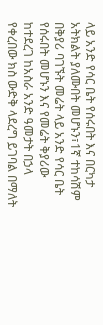ላይ አንድ የሳር ቤት የሰሩበት እና በርካታ አትክልት ያለሙበት መሆኑን፣1ኛ ተከሳሽም በቅያሪ ባገኙት መሬት ላይ አንድ የሳር ቤት የሰሩበት መሆኑን እና የመሬት ቅያሪው ከተደረገ ከአስራ አንድ ዓመታት በኃላ የቀረበው ክስ ውድቅ ላደረግ ይገባል በማለት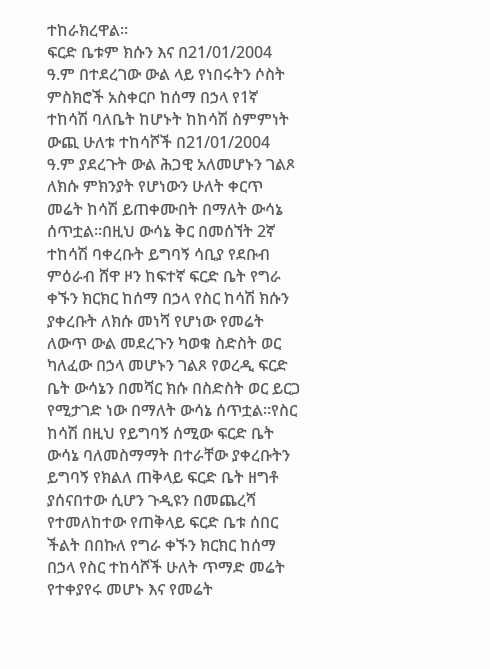ተከራክረዋል።
ፍርድ ቤቱም ክሱን እና በ21/01/2004 ዓ.ም በተደረገው ውል ላይ የነበሩትን ሶስት ምስክሮች አስቀርቦ ከሰማ በኃላ የ1ኛ ተከሳሽ ባለቤት ከሆኑት ከከሳሽ ስምምነት ውጪ ሁለቱ ተከሳሾች በ21/01/2004 ዓ.ም ያደረጉት ውል ሕጋዊ አለመሆኑን ገልጾ ለክሱ ምክንያት የሆነውን ሁለት ቀርጥ መሬት ከሳሽ ይጠቀሙበት በማለት ውሳኔ ሰጥቷል።በዚህ ውሳኔ ቅር በመሰኘት 2ኛ ተከሳሽ ባቀረቡት ይግባኝ ሳቢያ የደቡብ ምዕራብ ሸዋ ዞን ከፍተኛ ፍርድ ቤት የግራ ቀኙን ክርክር ከሰማ በኃላ የስር ከሳሽ ክሱን ያቀረቡት ለክሱ መነሻ የሆነው የመሬት ለውጥ ውል መደረጉን ካወቁ ስድስት ወር ካለፈው በኃላ መሆኑን ገልጾ የወረዲ ፍርድ ቤት ውሳኔን በመሻር ክሱ በስድስት ወር ይርጋ የሚታገድ ነው በማለት ውሳኔ ሰጥቷል።የስር ከሳሽ በዚህ የይግባኝ ሰሚው ፍርድ ቤት ውሳኔ ባለመስማማት በተራቸው ያቀረቡትን ይግባኝ የክልለ ጠቅላይ ፍርድ ቤት ዘግቶ ያሰናበተው ሲሆን ጉዲዩን በመጨረሻ የተመለከተው የጠቅላይ ፍርድ ቤቱ ሰበር ችልት በበኩለ የግራ ቀኙን ክርክር ከሰማ በኃላ የስር ተከሳሾች ሁለት ጥማድ መሬት የተቀያየሩ መሆኑ እና የመሬት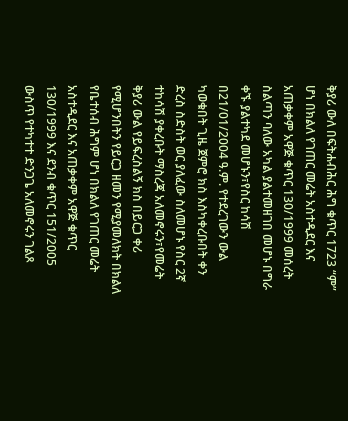ቅያሪ ውለ በፍትሐብሕር ሕግ ቁጥር 1723 “ም” ሆነ በክልለ የገጠር መሬት አስተዲደር እና አጠቃቀም አዋጅ ቁጥር 130/1999 መሰረት ስልጣን ባለው አካል ያልተመዘገበ መሆኑ በግራ ቀኙ ያልተካደ መሆኑን፣የስር ከሳሽ በ21/01/2004 ዓ.ም. የተደረገውን ውል ካወቁበት ጊዜ ጀምሮ ክስ እስካቀረቡበት ቀን ድረስ ስድስት ወር ያለፈው ስለመሆኑ የስር 2ኛ ተከሳሽ ያቀረቡት ማስረጃ አለመኖሩን፣የመሬት ቅያሪ ውል የይፍረስልኝ ክስ በይርጋ ቀሪ የሚሆንበትን የይርጋ ዘመን የሚያመለክት በክልለ የቤተሰብ ሕግም ሆነ በክልለ የገጠር መሬት አስተዲደር እና አጠቃቀም አዋጅ ቁጥር 130/1999 እና ደንብ ቁጥር 151/2005 ውስጥ የተካተተ ድንጋጌ አለመኖሩን ገልጾ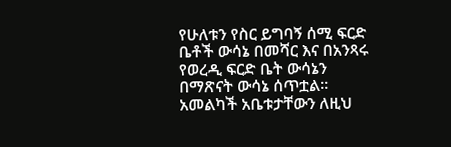የሁለቱን የስር ይግባኝ ሰሚ ፍርድ ቤቶች ውሳኔ በመሻር እና በአንጻሩ የወረዲ ፍርድ ቤት ውሳኔን በማጽናት ውሳኔ ሰጥቷል።
አመልካች አቤቱታቸውን ለዚህ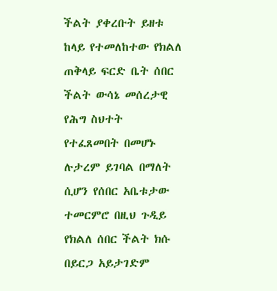ችልት ያቀረቡት ይዘቱ ከላይ የተመለከተው የክልለ ጠቅላይ ፍርድ ቤት ሰበር ችልት ውሳኔ መሰረታዊ የሕግ ስህተት የተፈጸመበት በመሆኑ ሉታረም ይገባል በማለት ሲሆን የሰበር አቤቱታው ተመርምሮ በዚህ ጉዲይ የክልለ ሰበር ችልት ክሱ በይርጋ አይታገድም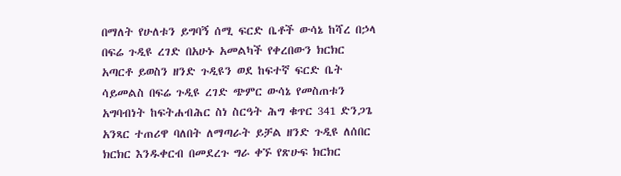በማለት የሁለቱን ይግባኝ ሰሚ ፍርድ ቤቶች ውሳኔ ከሻረ በኃላ በፍሬ ጉዲዩ ረገድ በአሁኑ አመልካች የቀረበውን ክርክር አጣርቶ ይወስን ዘንድ ጉዲዩን ወደ ከፍተኛ ፍርድ ቤት ሳይመልስ በፍሬ ጉዲዩ ረገድ ጭምር ውሳኔ የመስጠቱን አግባብነት ከፍትሐብሕር ስነ ስርዓት ሕግ ቁጥር 341 ድንጋጌ አንጻር ተጠሪዋ ባለበት ለማጣራት ይቻል ዘንድ ጉዲዩ ለሰበር ክርክር እንዱቀርብ በመደረጉ ግራ ቀኙ የጽሁፍ ክርክር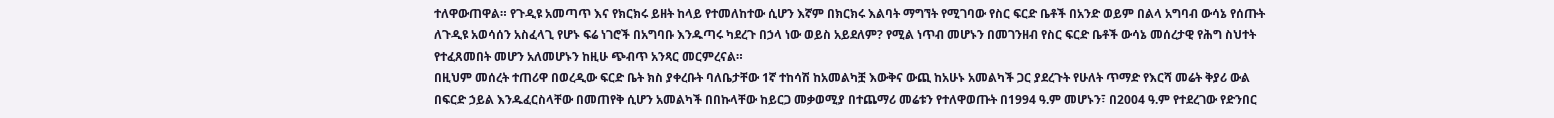ተለዋውጠዋል። የጉዲዩ አመጣጥ እና የክርክሩ ይዘት ከላይ የተመለከተው ሲሆን እኛም በክርክሩ እልባት ማግኘት የሚገባው የስር ፍርድ ቤቶች በአንድ ወይም በልላ አግባብ ውሳኔ የሰጡት ለጉዲዩ አወሳሰን አስፈላጊ የሆኑ ፍሬ ነገሮች በአግባቡ እንዱጣሩ ካደረጉ በኃላ ነው ወይስ አይደለም? የሚል ነጥብ መሆኑን በመገንዘብ የስር ፍርድ ቤቶች ውሳኔ መሰረታዊ የሕግ ስህተት የተፈጸመበት መሆን አለመሆኑን ከዚሁ ጭብጥ አንጻር መርምረናል።
በዚህም መሰረት ተጠሪዋ በወረዲው ፍርድ ቤት ክስ ያቀረቡት ባለቤታቸው 1ኛ ተከሳሽ ከአመልካቿ እውቅና ውጪ ከአሁኑ አመልካች ጋር ያደረጉት የሁለት ጥማድ የእርሻ መሬት ቅያሪ ውል በፍርድ ኃይል እንዱፈርስላቸው በመጠየቅ ሲሆን አመልካች በበኩላቸው ከይርጋ መቃወሚያ በተጨማሪ መሬቱን የተለዋወጡት በ1994 ዓ.ም መሆኑን፣ በ2004 ዓ.ም የተደረገው የድንበር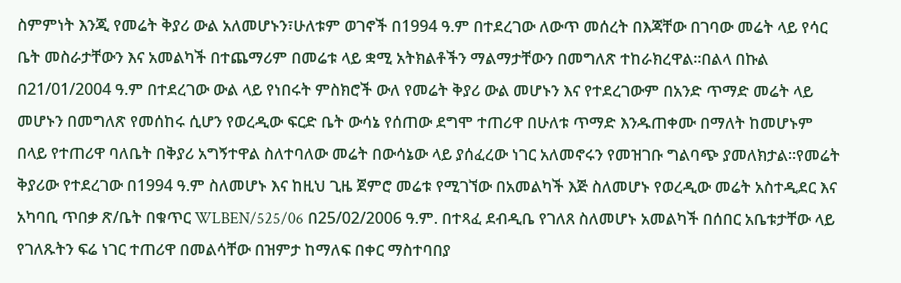ስምምነት እንጂ የመሬት ቅያሪ ውል አለመሆኑን፣ሁለቱም ወገኖች በ1994 ዓ.ም በተደረገው ለውጥ መሰረት በእጃቸው በገባው መሬት ላይ የሳር ቤት መስራታቸውን እና አመልካች በተጨማሪም በመሬቱ ላይ ቋሚ አትክልቶችን ማልማታቸውን በመግለጽ ተከራክረዋል።በልላ በኩል በ21/01/2004 ዓ.ም በተደረገው ውል ላይ የነበሩት ምስክሮች ውለ የመሬት ቅያሪ ውል መሆኑን እና የተደረገውም በአንድ ጥማድ መሬት ላይ መሆኑን በመግለጽ የመሰከሩ ሲሆን የወረዲው ፍርድ ቤት ውሳኔ የሰጠው ደግሞ ተጠሪዋ በሁለቱ ጥማድ እንዱጠቀሙ በማለት ከመሆኑም በላይ የተጠሪዋ ባለቤት በቅያሪ አግኝተዋል ስለተባለው መሬት በውሳኔው ላይ ያሰፈረው ነገር አለመኖሩን የመዝገቡ ግልባጭ ያመለክታል።የመሬት ቅያሪው የተደረገው በ1994 ዓ.ም ስለመሆኑ እና ከዚህ ጊዜ ጀምሮ መሬቱ የሚገኘው በአመልካች እጅ ስለመሆኑ የወረዲው መሬት አስተዲደር እና አካባቢ ጥበቃ ጽ/ቤት በቁጥር WLBEN/525/06 በ25/02/2006 ዓ.ም. በተጻፈ ደብዲቤ የገለጸ ስለመሆኑ አመልካች በሰበር አቤቱታቸው ላይ የገለጹትን ፍሬ ነገር ተጠሪዋ በመልሳቸው በዝምታ ከማለፍ በቀር ማስተባበያ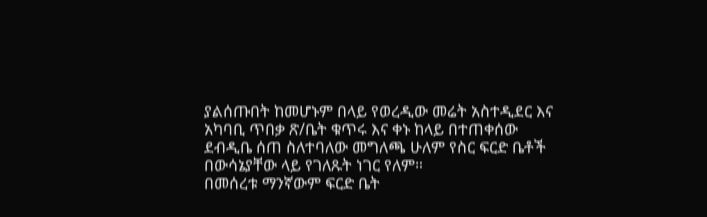ያልሰጡበት ከመሆኑም በላይ የወረዲው መሬት አስተዲደር እና አካባቢ ጥበቃ ጽ/ቤት ቁጥሩ እና ቀኑ ከላይ በተጠቀሰው ደብዲቤ ሰጠ ስለተባለው መግለጫ ሁለም የስር ፍርድ ቤቶች በውሳኔያቸው ላይ የገለጹት ነገር የለም።
በመሰረቱ ማንኛውም ፍርድ ቤት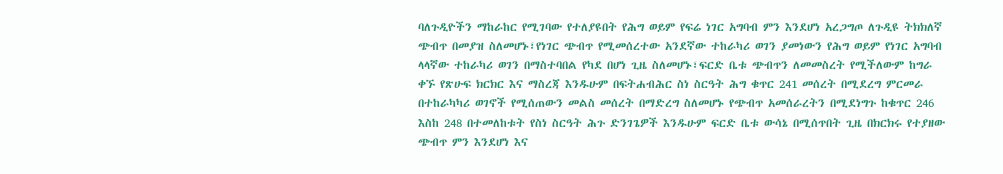ባለጉዲዮችን ማከራከር የሚገባው የተለያዩበት የሕግ ወይም የፍሬ ነገር አግባብ ምን እንደሆነ አረጋግጦ ለጉዲዩ ትክክለኛ ጭብጥ በመያዝ ስለመሆኑ፣የነገር ጭብጥ የሚመሰረተው አንደኛው ተከራካሪ ወገን ያመነውን የሕግ ወይም የነገር አግባብ ላላኛው ተከራካሪ ወገን በማስተባበል የካደ በሆነ ጊዜ ስለመሆኑ፣ፍርድ ቤቱ ጭብጥን ለመመስረት የሚችለውም ከግራ ቀኙ የጽሁፍ ክርክር እና ማስረጃ እንዱሁም በፍትሐብሕር ስነ ስርዓት ሕግ ቁጥር 241 መሰረት በሚደረግ ምርመራ በተከራካካሪ ወገኖች የሚሰጠውን መልስ መሰረት በማድረግ ስለመሆኑ የጭብጥ አመሰራረትን በሚደነግጉ ከቁጥር 246 እስከ 248 በተመለከቱት የስነ ስርዓት ሕጉ ድንገጌዎች እንዱሁም ፍርድ ቤቱ ውሳኔ በሚሰጥበት ጊዜ በክርክሩ የተያዘው ጭብጥ ምን እንደሆነ እና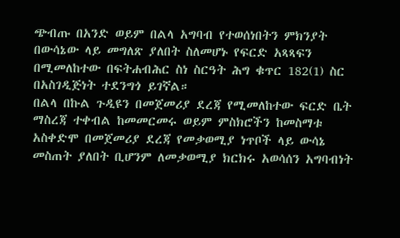ጭብጡ በአንድ ወይም በልላ አግባብ የተወሰነበትን ምክንያት በውሳኔው ላይ መግለጽ ያለበት ስለመሆኑ የፍርድ አጻጻፍን በሚመለከተው በፍትሐብሕር ስነ ስርዓት ሕግ ቁጥር 182(1) ስር በአስገዲጅነት ተደንግጎ ይገኛል።
በልላ በኩል ጉዲዩን በመጀመሪያ ደረጃ የሚመለከተው ፍርድ ቤት ማስረጃ ተቀብል ከመመርመሩ ወይም ምስክሮችን ከመስማቱ አስቀድሞ በመጀመሪያ ደረጃ የመቃወሚያ ነጥቦች ላይ ውሳኔ መስጠት ያለበት ቢሆንም ለመቃወሚያ ክርክሩ አወሳሰን አግባብነት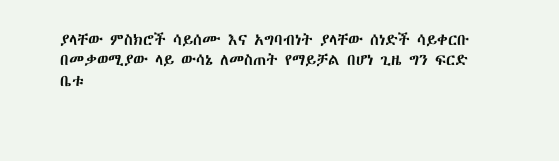ያላቸው ምስክሮች ሳይሰሙ እና አግባብነት ያላቸው ሰነድች ሳይቀርቡ በመቃወሚያው ላይ ውሳኔ ለመስጠት የማይቻል በሆነ ጊዜ ግን ፍርድ ቤቱ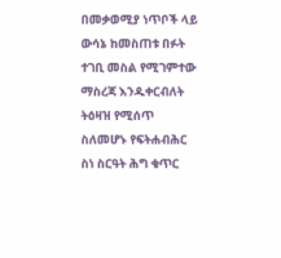በመቃወሚያ ነጥቦች ላይ ውሳኔ ከመስጠቱ በፉት ተገቢ መስል የሚገምተው ማስረጃ እንዱቀርብለት ትዕዛዝ የሚሰጥ ስለመሆኑ የፍትሐብሕር ስነ ስርዓት ሕግ ቁጥር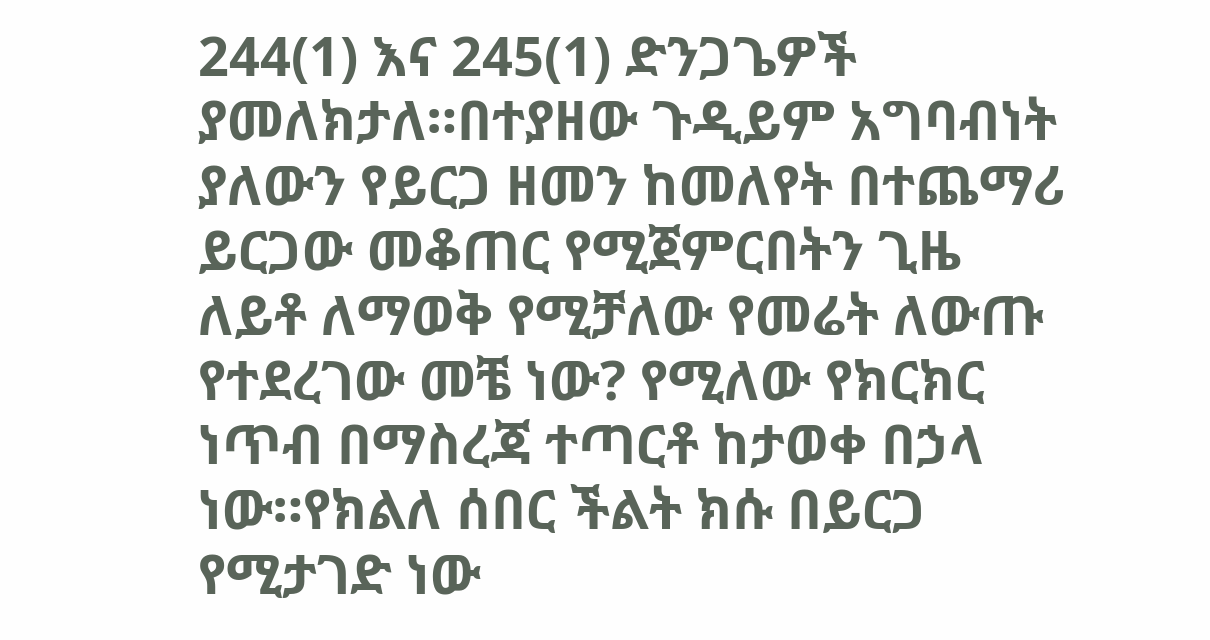244(1) እና 245(1) ድንጋጌዎች ያመለክታለ።በተያዘው ጉዲይም አግባብነት ያለውን የይርጋ ዘመን ከመለየት በተጨማሪ ይርጋው መቆጠር የሚጀምርበትን ጊዜ ለይቶ ለማወቅ የሚቻለው የመሬት ለውጡ የተደረገው መቼ ነው? የሚለው የክርክር ነጥብ በማስረጃ ተጣርቶ ከታወቀ በኃላ ነው።የክልለ ሰበር ችልት ክሱ በይርጋ የሚታገድ ነው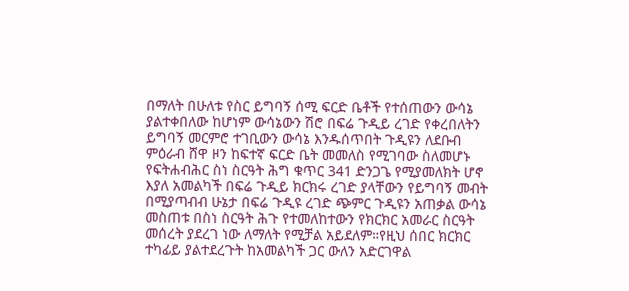በማለት በሁለቱ የስር ይግባኝ ሰሚ ፍርድ ቤቶች የተሰጠውን ውሳኔ ያልተቀበለው ከሆነም ውሳኔውን ሽሮ በፍሬ ጉዲይ ረገድ የቀረበለትን ይግባኝ መርምሮ ተገቢውን ውሳኔ እንዱሰጥበት ጉዲዩን ለደቡብ ምዕራብ ሸዋ ዞን ከፍተኛ ፍርድ ቤት መመለስ የሚገባው ስለመሆኑ የፍትሐብሕር ስነ ስርዓት ሕግ ቁጥር 341 ድንጋጌ የሚያመለክት ሆኖ እያለ አመልካች በፍሬ ጉዲይ ክርክሩ ረገድ ያላቸውን የይግባኝ መብት በሚያጣብብ ሁኔታ በፍሬ ጉዲዩ ረገድ ጭምር ጉዲዩን አጠቃል ውሳኔ መስጠቱ በስነ ስርዓት ሕጉ የተመለከተውን የክርክር አመራር ስርዓት መሰረት ያደረገ ነው ለማለት የሚቻል አይደለም።የዚህ ሰበር ክርክር ተካፊይ ያልተደረጉት ከአመልካች ጋር ውለን አድርገዋል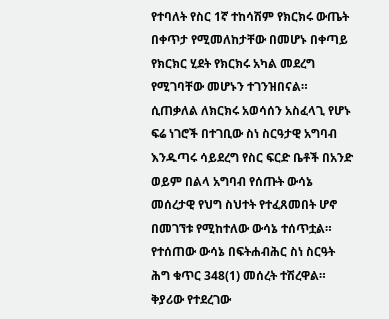የተባለት የስር 1ኛ ተከሳሽም የክርክሩ ውጤት በቀጥታ የሚመለከታቸው በመሆኑ በቀጣይ የክርክር ሂደት የክርክሩ አካል መደረግ የሚገባቸው መሆኑን ተገንዝበናል።
ሲጠቃለል ለክርክሩ አወሳሰን አስፈላጊ የሆኑ ፍሬ ነገሮች በተገቢው ስነ ስርዓታዊ አግባብ እንዱጣሩ ሳይደረግ የስር ፍርድ ቤቶች በአንድ ወይም በልላ አግባብ የሰጡት ውሳኔ መሰረታዊ የህግ ስህተት የተፈጸመበት ሆኖ በመገኘቱ የሚከተለው ውሳኔ ተሰጥቷል።
የተሰጠው ውሳኔ በፍትሐብሕር ስነ ስርዓት ሕግ ቁጥር 348(1) መሰረት ተሽረዋል።
ቅያሪው የተደረገው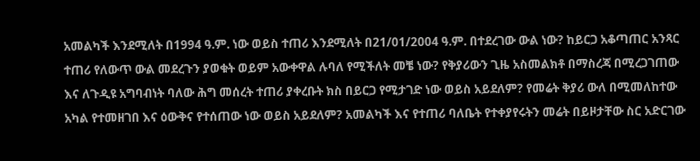አመልካች እንደሚለት በ1994 ዓ.ም. ነው ወይስ ተጠሪ እንደሚለት በ21/01/2004 ዓ.ም. በተደረገው ውል ነው? ከይርጋ አቆጣጠር አንጻር ተጠሪ የለውጥ ውል መደረጉን ያወቁት ወይም አውቀዋል ሉባለ የሚችለት መቼ ነው? የቅያሪውን ጊዜ አስመልክቶ በማስረጃ በሚረጋገጠው እና ለጉዲዩ አግባብነት ባለው ሕግ መሰረት ተጠሪ ያቀረቡት ክስ በይርጋ የሚታገድ ነው ወይስ አይደለም? የመሬት ቅያሪ ውለ በሚመለከተው አካል የተመዘገበ እና ዕውቅና የተሰጠው ነው ወይስ አይደለም? አመልካች እና የተጠሪ ባለቤት የተቀያየሩትን መሬት በይዞታቸው ስር አድርገው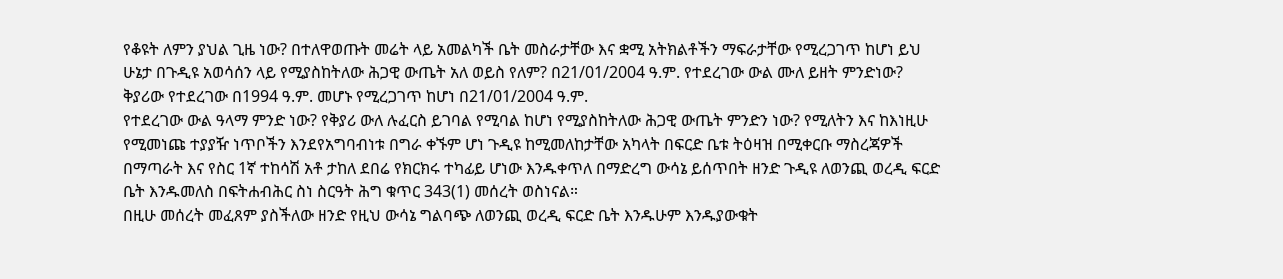የቆዩት ለምን ያህል ጊዜ ነው? በተለዋወጡት መሬት ላይ አመልካች ቤት መስራታቸው እና ቋሚ አትክልቶችን ማፍራታቸው የሚረጋገጥ ከሆነ ይህ ሁኔታ በጉዲዩ አወሳሰን ላይ የሚያስከትለው ሕጋዊ ውጤት አለ ወይስ የለም? በ21/01/2004 ዓ.ም. የተደረገው ውል ሙለ ይዘት ምንድነው?
ቅያሪው የተደረገው በ1994 ዓ.ም. መሆኑ የሚረጋገጥ ከሆነ በ21/01/2004 ዓ.ም.
የተደረገው ውል ዓላማ ምንድ ነው? የቅያሪ ውለ ሉፈርስ ይገባል የሚባል ከሆነ የሚያስከትለው ሕጋዊ ውጤት ምንድን ነው? የሚለትን እና ከእነዚሁ የሚመነጩ ተያያዥ ነጥቦችን እንደየአግባብነቱ በግራ ቀኙም ሆነ ጉዲዩ ከሚመለከታቸው አካላት በፍርድ ቤቱ ትዕዛዝ በሚቀርቡ ማስረጃዎች በማጣራት እና የስር 1ኛ ተከሳሽ አቶ ታከለ ደበሬ የክርክሩ ተካፊይ ሆነው እንዱቀጥለ በማድረግ ውሳኔ ይሰጥበት ዘንድ ጉዲዩ ለወንጪ ወረዲ ፍርድ ቤት እንዱመለስ በፍትሐብሕር ስነ ስርዓት ሕግ ቁጥር 343(1) መሰረት ወስነናል።
በዚሁ መሰረት መፈጸም ያስችለው ዘንድ የዚህ ውሳኔ ግልባጭ ለወንጪ ወረዲ ፍርድ ቤት እንዱሁም እንዱያውቁት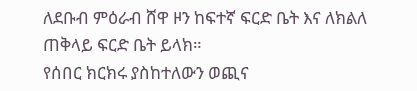ለደቡብ ምዕራብ ሸዋ ዞን ከፍተኛ ፍርድ ቤት እና ለክልለ ጠቅላይ ፍርድ ቤት ይላክ።
የሰበር ክርክሩ ያስከተለውን ወጪና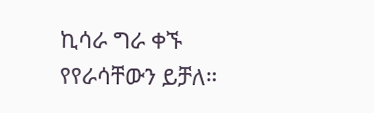ኪሳራ ግራ ቀኙ የየራሳቸውን ይቻለ።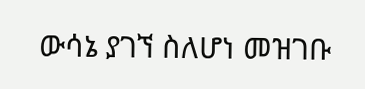ውሳኔ ያገኘ ስለሆነ መዝገቡ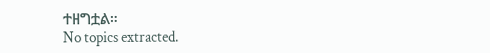ተዘግቷል።
No topics extracted.